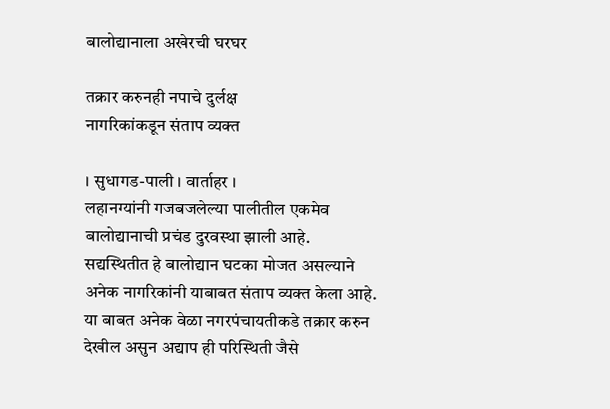बालोद्यानाला अखेरची घरघर

तक्रार करुनही नपाचे दुर्लक्ष
नागरिकांकडून संताप व्यक्त

। सुधागड-पाली । वार्ताहर ।
लहानग्यांनी गजबजलेल्या पालीतील एकमेव बालोद्यानाची प्रचंड दुरवस्था झाली आहे. सद्यस्थितीत हे बालोद्यान घटका मोजत असल्याने अनेक नागरिकांनी याबाबत संताप व्यक्त केला आहे. या बाबत अनेक वेळा नगरपंचायतीकडे तक्रार करुन देखील असुन अद्याप ही परिस्थिती जैसे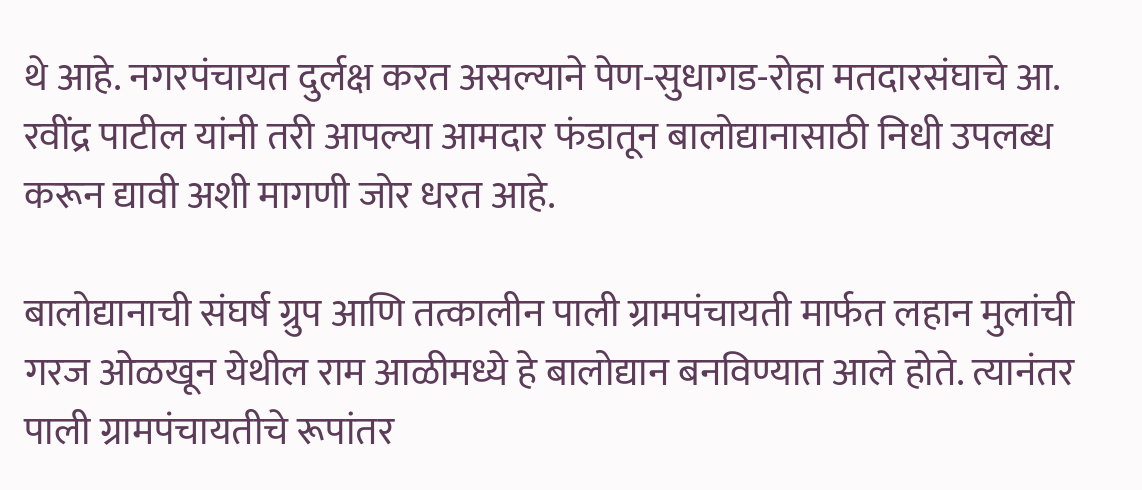थे आहे. नगरपंचायत दुर्लक्ष करत असल्याने पेण-सुधागड-रोहा मतदारसंघाचे आ. रवींद्र पाटील यांनी तरी आपल्या आमदार फंडातून बालोद्यानासाठी निधी उपलब्ध करून द्यावी अशी मागणी जोर धरत आहे.

बालोद्यानाची संघर्ष ग्रुप आणि तत्कालीन पाली ग्रामपंचायती मार्फत लहान मुलांची गरज ओळखून येथील राम आळीमध्ये हे बालोद्यान बनविण्यात आले होते. त्यानंतर पाली ग्रामपंचायतीचे रूपांतर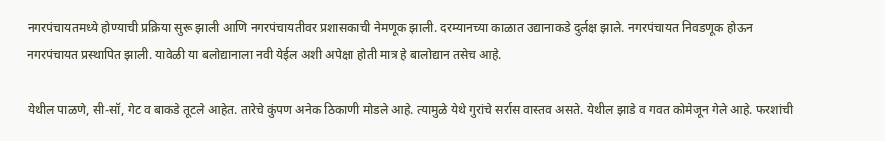नगरपंचायतमध्ये होण्याची प्रक्रिया सुरू झाली आणि नगरपंचायतीवर प्रशासकाची नेमणूक झाली. दरम्यानच्या काळात उद्यानाकडे दुर्लक्ष झाले. नगरपंचायत निवडणूक होऊन नगरपंचायत प्रस्थापित झाली. यावेळी या बलोद्यानाला नवी येईल अशी अपेक्षा होती मात्र हे बालोद्यान तसेच आहे.

येथील पाळणे, सी-सॉ, गेट व बाकडे तूटले आहेत. तारेचे कुंपण अनेक ठिकाणी मोडले आहे. त्यामुळे येथे गुरांचे सर्रास वास्तव असते. येथील झाडे व गवत कोमेजून गेले आहे. फरशांची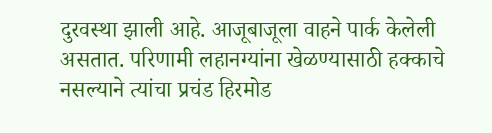दुरवस्था झाली आहे. आजूबाजूला वाहने पार्क केलेली असतात. परिणामी लहानग्यांना खेळण्यासाठी हक्काचे नसल्याने त्यांचा प्रचंड हिरमोड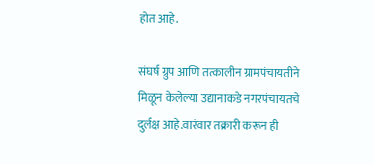होत आहे.

संघर्ष ग्रुप आणि तत्कालीन ग्रामपंचायतीने मिळून केलेल्या उद्यानाकडे नगरपंचायतचे दुर्लक्ष आहे.वारंवार तक्रारी करून ही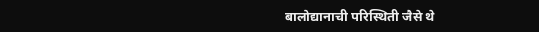बालोद्यानाची परिस्थिती जैसे थे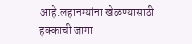आहे.लहानग्यांना खेळण्यासाठी हक्काची जागा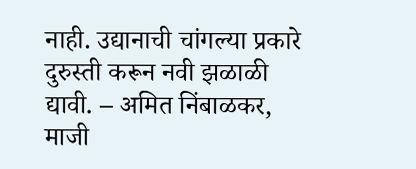नाही. उद्यानाची चांगल्या प्रकारे दुरुस्ती करून नवी झळाळी द्यावी. – अमित निंबाळकर, माजी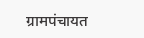ग्रामपंचायत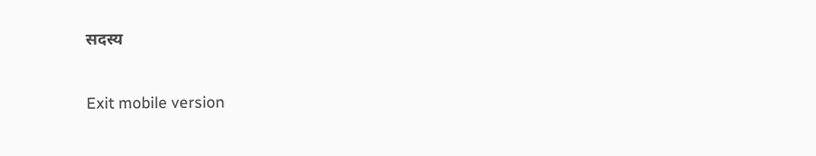सदस्य

Exit mobile version